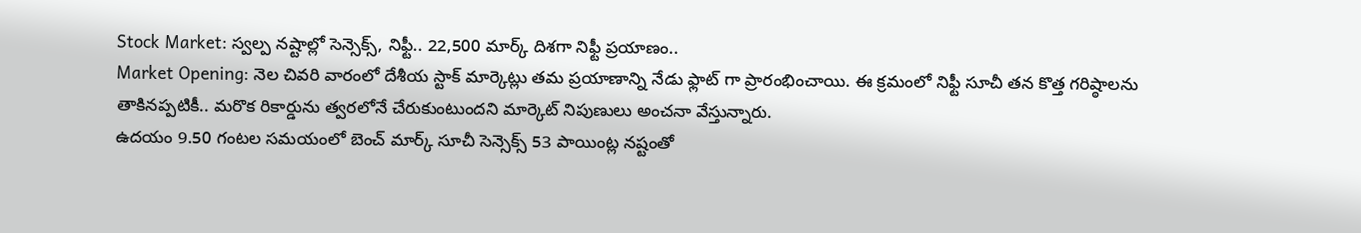Stock Market: స్వల్ప నష్టాల్లో సెన్సెక్స్, నిఫ్టీ.. 22,500 మార్క్ దిశగా నిఫ్టీ ప్రయాణం..
Market Opening: నెల చివరి వారంలో దేశీయ స్టాక్ మార్కెట్లు తమ ప్రయాణాన్ని నేడు ఫ్లాట్ గా ప్రారంభించాయి. ఈ క్రమంలో నిఫ్టీ సూచీ తన కొత్త గరిష్ఠాలను తాకినప్పటికీ.. మరొక రికార్డును త్వరలోనే చేరుకుంటుందని మార్కెట్ నిపుణులు అంచనా వేస్తున్నారు.
ఉదయం 9.50 గంటల సమయంలో బెంచ్ మార్క్ సూచీ సెన్సెక్స్ 53 పాయింట్ల నష్టంతో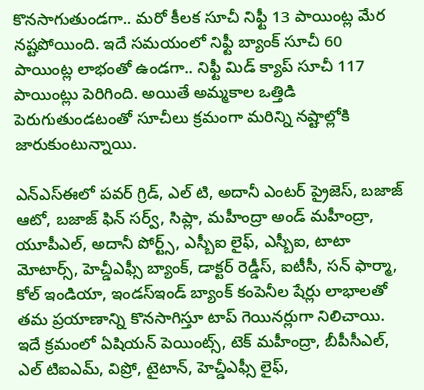కొనసాగుతుండగా.. మరో కీలక సూచీ నిఫ్టీ 13 పాయింట్ల మేర నష్టపోయింది. ఇదే సమయంలో నిఫ్టీ బ్యాంక్ సూచీ 60 పాయింట్ల లాభంతో ఉండగా.. నిఫ్టీ మిడ్ క్యాప్ సూచీ 117 పాయింట్లు పెరిగింది. అయితే అమ్మకాల ఒత్తిడి పెరుగుతుండటంతో సూచీలు క్రమంగా మరిన్ని నష్టాల్లోకి జారుకుంటున్నాయి.

ఎన్ఎస్ఈలో పవర్ గ్రిడ్, ఎల్ టి, అదానీ ఎంటర్ ప్రైజెస్, బజాజ్ ఆటో, బజాజ్ ఫిన్ సర్వ్, సిప్లా, మహీంద్రా అండ్ మహీంద్రా, యూపీఎల్, అదానీ పోర్ట్స్, ఎస్బీఐ లైఫ్, ఎస్బీఐ, టాటా మోటార్స్, హెచ్డీఎఫ్సీ బ్యాంక్, డాక్టర్ రెడ్డీస్, ఐటీసీ, సన్ ఫార్మా, కోల్ ఇండియా, ఇండస్ఇండ్ బ్యాంక్ కంపెనీల షేర్లు లాభాలతో తమ ప్రయాణాన్ని కొనసాగిస్తూ టాప్ గెయినర్లుగా నిలిచాయి.
ఇదే క్రమంలో ఏషియన్ పెయింట్స్, టెక్ మహీంద్రా, బీపీసీఎల్, ఎల్ టిఐఎమ్, విప్రో, టైటాన్, హెచ్డీఎఫ్సీ లైఫ్,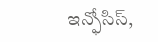ఇన్ఫోసిస్,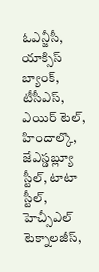ఓఎన్జీసీ, యాక్సిస్ బ్యాంక్, టీసీఎస్, ఎయిర్ టెల్, హిందాల్కొ, జేఎస్డబ్ల్యూ స్టీల్, టాటా స్టీల్, హెచ్సీఎల్ టెక్నాలజీస్,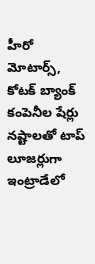హీరో మోటార్స్, కోటక్ బ్యాంక్ కంపెనీల షేర్లు నష్టాలతో టాప్ లూజర్లుగా ఇంట్రాడేలో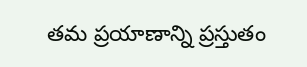తమ ప్రయాణాన్ని ప్రస్తుతం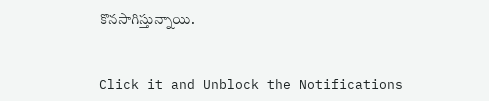కొనసాగిస్తున్నాయి.


Click it and Unblock the Notifications